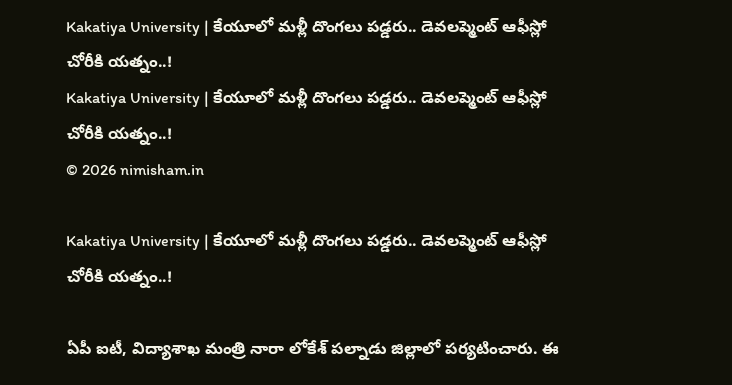Kakatiya University | కేయూలో మళ్లీ దొంగలు పడ్డరు.. డెవలప్మెంట్ ఆఫీస్లో చోరీకి యత్నం..!
Kakatiya University | కేయూలో మళ్లీ దొంగలు పడ్డరు.. డెవలప్మెంట్ ఆఫీస్లో చోరీకి యత్నం..!
© 2026 nimisham.in

Kakatiya University | కేయూలో మళ్లీ దొంగలు పడ్డరు.. డెవలప్మెంట్ ఆఫీస్లో చోరీకి యత్నం..!

ఏపీ ఐటీ, విద్యాశాఖ మంత్రి నారా లోకేశ్ పల్నాడు జిల్లాలో పర్యటించారు. ఈ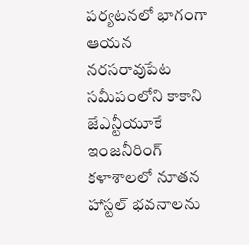పర్యటనలో భాగంగా ఆయన నరసరావుపేట సమీపంలోని కాకాని జేఎన్టీయూకే ఇంజనీరింగ్ కళాశాలలో నూతన హాస్టల్ భవనాలను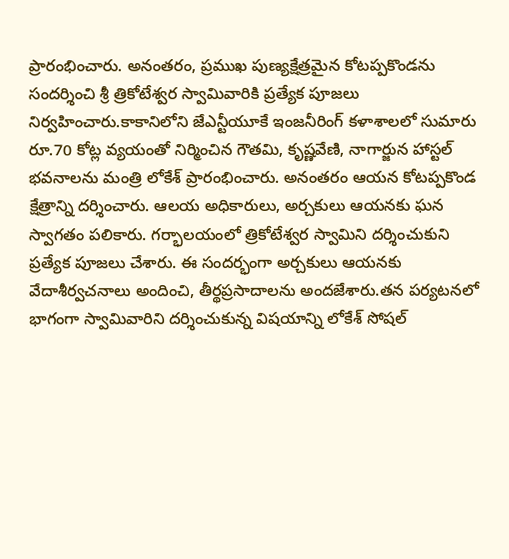ప్రారంభించారు. అనంతరం, ప్రముఖ పుణ్యక్షేత్రమైన కోటప్పకొండను సందర్శించి శ్రీ త్రికోటేశ్వర స్వామివారికి ప్రత్యేక పూజలు నిర్వహించారు.కాకానిలోని జేఎన్టీయూకే ఇంజనీరింగ్ కళాశాలలో సుమారు రూ.70 కోట్ల వ్యయంతో నిర్మించిన గౌతమి, కృష్ణవేణి, నాగార్జున హాస్టల్ భవనాలను మంత్రి లోకేశ్ ప్రారంభించారు. అనంతరం ఆయన కోటప్పకొండ క్షేత్రాన్ని దర్శించారు. ఆలయ అధికారులు, అర్చకులు ఆయనకు ఘన స్వాగతం పలికారు. గర్భాలయంలో త్రికోటేశ్వర స్వామిని దర్శించుకుని ప్రత్యేక పూజలు చేశారు. ఈ సందర్భంగా అర్చకులు ఆయనకు వేదాశీర్వచనాలు అందించి, తీర్థప్రసాదాలను అందజేశారు.తన పర్యటనలో భాగంగా స్వామివారిని దర్శించుకున్న విషయాన్ని లోకేశ్ సోషల్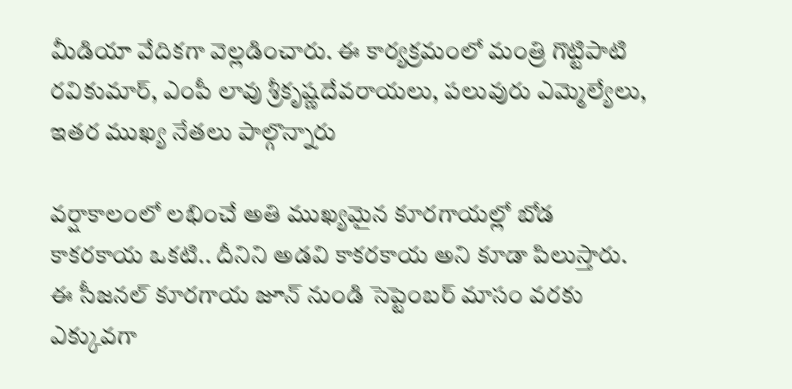మీడియా వేదికగా వెల్లడించారు. ఈ కార్యక్రమంలో మంత్రి గొట్టిపాటి రవికుమార్, ఎంపీ లావు శ్రీకృష్ణదేవరాయలు, పలువురు ఎమ్మెల్యేలు, ఇతర ముఖ్య నేతలు పాల్గొన్నారు

వర్షాకాలంలో లభించే అతి ముఖ్యమైన కూరగాయల్లో బోడ కాకరకాయ ఒకటి.. దీనిని అడవి కాకరకాయ అని కూడా పిలుస్తారు. ఈ సీజనల్ కూరగాయ జూన్ నుండి సెప్టెంబర్ మాసం వరకు ఎక్కువగా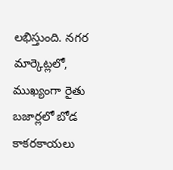లభిస్తుంది. నగర మార్కెట్లలో, ముఖ్యంగా రైతు బజార్లలో బోడ కాకరకాయలు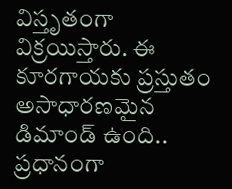విస్తృతంగా విక్రయిస్తారు. ఈ కూరగాయకు ప్రస్తుతం అసాధారణమైన డిమాండ్ ఉంది.. ప్రధానంగా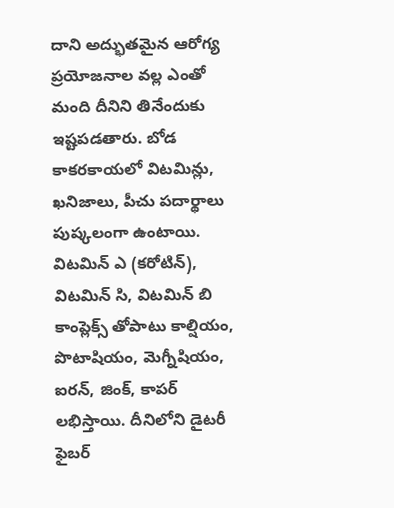దాని అద్భుతమైన ఆరోగ్య ప్రయోజనాల వల్ల ఎంతో మంది దీనిని తినేందుకు ఇష్టపడతారు. బోడ కాకరకాయలో విటమిన్లు, ఖనిజాలు, పీచు పదార్థాలు పుష్కలంగా ఉంటాయి. విటమిన్ ఎ (కరోటిన్), విటమిన్ సి, విటమిన్ బి కాంప్లెక్స్ తోపాటు కాల్షియం, పొటాషియం, మెగ్నీషియం, ఐరన్, జింక్, కాపర్ లభిస్తాయి. దీనిలోని డైటరీ ఫైబర్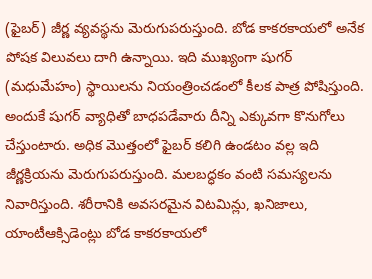(ఫైబర్) జీర్ణ వ్యవస్థను మెరుగుపరుస్తుంది. బోడ కాకరకాయలో అనేక పోషక విలువలు దాగి ఉన్నాయి. ఇది ముఖ్యంగా షుగర్ (మధుమేహం) స్థాయిలను నియంత్రించడంలో కీలక పాత్ర పోషిస్తుంది. అందుకే షుగర్ వ్యాధితో బాధపడేవారు దీన్ని ఎక్కువగా కొనుగోలు చేస్తుంటారు. అధిక మొత్తంలో ఫైబర్ కలిగి ఉండటం వల్ల ఇది జీర్ణక్రియను మెరుగుపరుస్తుంది. మలబద్ధకం వంటి సమస్యలను నివారిస్తుంది. శరీరానికి అవసరమైన విటమిన్లు, ఖనిజాలు, యాంటీఆక్సిడెంట్లు బోడ కాకరకాయలో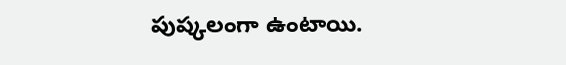పుష్కలంగా ఉంటాయి.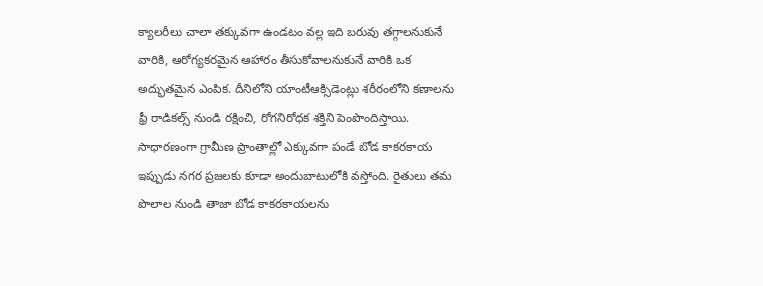క్యాలరీలు చాలా తక్కువగా ఉండటం వల్ల ఇది బరువు తగ్గాలనుకునే వారికి, ఆరోగ్యకరమైన ఆహారం తీసుకోవాలనుకునే వారికి ఒక అద్భుతమైన ఎంపిక. దీనిలోని యాంటీఆక్సిడెంట్లు శరీరంలోని కణాలను ఫ్రీ రాడికల్స్ నుండి రక్షించి, రోగనిరోధక శక్తిని పెంపొందిస్తాయి. సాధారణంగా గ్రామీణ ప్రాంతాల్లో ఎక్కువగా పండే బోడ కాకరకాయ ఇప్పుడు నగర ప్రజలకు కూడా అందుబాటులోకి వస్తోంది. రైతులు తమ పొలాల నుండి తాజా బోడ కాకరకాయలను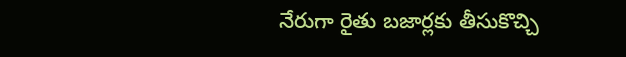నేరుగా రైతు బజార్లకు తీసుకొచ్చి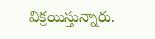విక్రయిస్తున్నారు.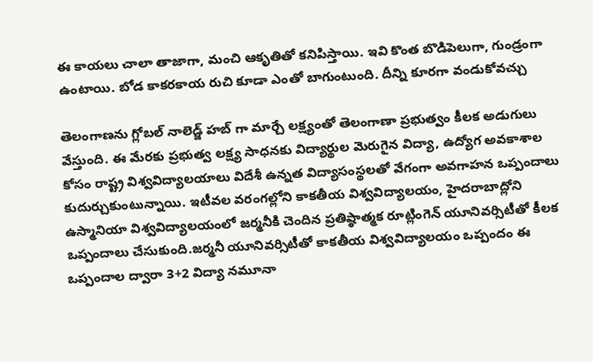ఈ కాయలు చాలా తాజాగా, మంచి ఆకృతితో కనిపిస్తాయి. ఇవి కొంత బొడిపెలుగా, గుండ్రంగా ఉంటాయి. బోడ కాకరకాయ రుచి కూడా ఎంతో బాగుంటుంది. దీన్ని కూరగా వండుకోవచ్చు

తెలంగాణను గ్లోబల్ నాలెడ్జ్ హబ్ గా మార్చే లక్ష్యంతో తెలంగాణా ప్రభుత్వం కీలక అడుగులు వేస్తుంది. ఈ మేరకు ప్రభుత్వ లక్ష్య సాధనకు విద్యార్థుల మెరుగైన విద్యా, ఉద్యోగ అవకాశాల కోసం రాష్ట్ర విశ్వవిద్యాలయాలు విదేశీ ఉన్నత విద్యాసంస్థలతో వేగంగా అవగాహన ఒప్పందాలు కుదుర్చుకుంటున్నాయి. ఇటీవల వరంగల్లోని కాకతీయ విశ్వవిద్యాలయం, హైదరాబాద్లోని ఉస్మానియా విశ్వవిద్యాలయంలో జర్మనీకి చెందిన ప్రతిష్ఠాత్మక రూట్లింగెన్ యూనివర్సిటీతో కీలక ఒప్పందాలు చేసుకుంది.జర్మనీ యూనివర్సిటీతో కాకతీయ విశ్వవిద్యాలయం ఒప్పందం ఈ ఒప్పందాల ద్వారా 3+2 విద్యా నమూనా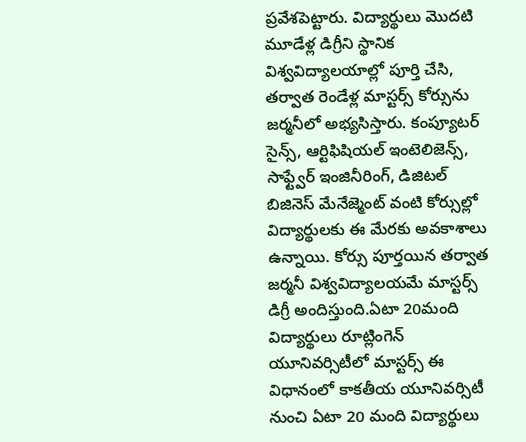ప్రవేశపెట్టారు. విద్యార్థులు మొదటి మూడేళ్ల డిగ్రీని స్థానిక విశ్వవిద్యాలయాల్లో పూర్తి చేసి, తర్వాత రెండేళ్ల మాస్టర్స్ కోర్సును జర్మనీలో అభ్యసిస్తారు. కంప్యూటర్ సైన్స్, ఆర్టిఫిషియల్ ఇంటెలిజెన్స్, సాఫ్ట్వేర్ ఇంజినీరింగ్, డిజిటల్ బిజినెస్ మేనేజ్మెంట్ వంటి కోర్సుల్లో విద్యార్థులకు ఈ మేరకు అవకాశాలు ఉన్నాయి. కోర్సు పూర్తయిన తర్వాత జర్మనీ విశ్వవిద్యాలయమే మాస్టర్స్ డిగ్రీ అందిస్తుంది.ఏటా 20మంది విద్యార్థులు రూట్లింగెన్ యూనివర్సిటీలో మాస్టర్స్ ఈ విధానంలో కాకతీయ యూనివర్సిటీ నుంచి ఏటా 20 మంది విద్యార్థులు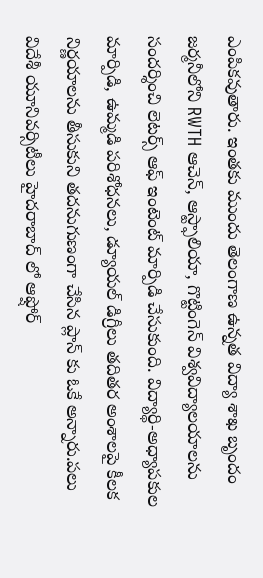ఎంపికవుతారు. ఇంతకు ముందు తెలంగాణ ఉన్నత విద్యా శాఖ బృందం జర్మనీలోని RWTH ఆచెన్, ఆస్ట్ఫాలియా, గొట్టింగెన్ విశ్వవిద్యాలయాలను సందర్శించి లెటర్స్ ఆఫ్ ఇంటెంట్ మార్పిడి చేసుకుంది. విద్యార్థి-అధ్యాపకుల మార్పిడి, ఉమ్మడి పరిశోధనలు, డ్యూయల్ డిగ్రీలు తదితర అంశాలపై కీలక నిర్ణయాలను తీసుకుని తదనుగుణంగా చేసిన ప్లాన్ కు ఓకే అన్నారు.పలు విదేశీ యూనివర్సిటీలు హైదరాబాద్ లో ఆఫ్షోర్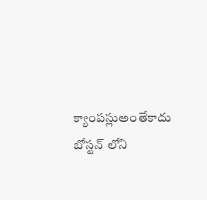క్యాంపస్లుఅంతేకాదు బోస్టన్ లోని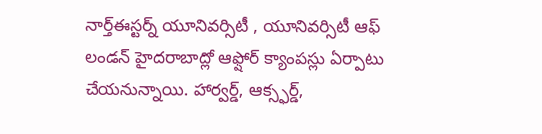నార్త్ఈస్టర్న్ యూనివర్సిటీ , యూనివర్సిటీ ఆఫ్ లండన్ హైదరాబాద్లో ఆఫ్షోర్ క్యాంపస్లు ఏర్పాటు చేయనున్నాయి. హార్వర్డ్, ఆక్స్ఫర్డ్,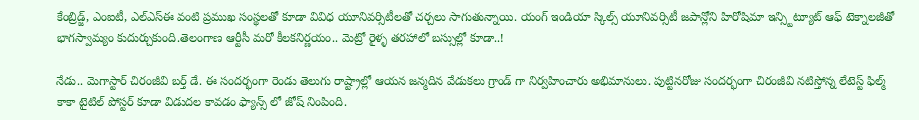కేంబ్రిడ్జ్, ఎంఐటీ, ఎల్ఎస్ఈ వంటి ప్రముఖ సంస్థలతో కూడా వివిధ యూనివర్సిటీలతో చర్చలు సాగుతున్నాయి. యంగ్ ఇండియా స్కిల్స్ యూనివర్సిటీ జపాన్లోని హిరోషిమా ఇన్స్టిట్యూట్ ఆఫ్ టెక్నాలజీతో భాగస్వామ్యం కుదుర్చుకుంది.తెలంగాణ ఆర్టీసీ మరో కీలకనిర్ణయం.. మెట్రో రైళ్ళ తరహాలో బస్సుల్లో కూడా..!

నేడు.. మెగాస్టార్ చిరంజీవి బర్త్ డే. ఈ సందర్భంగా రెండు తెలుగు రాష్ట్రాల్లో ఆయన జన్మదిన వేడుకలు గ్రాండ్ గా నిర్వహించారు అభిమానులు. పుట్టినరోజు సందర్భంగా చిరంజీవి నటిస్తోన్న లేటెస్ట్ ఫిల్మ్ కాకా టైటిల్ పోస్టర్ కూడా విడుదల కావడం ఫ్యాన్స్ లో జోష్ నింపింది.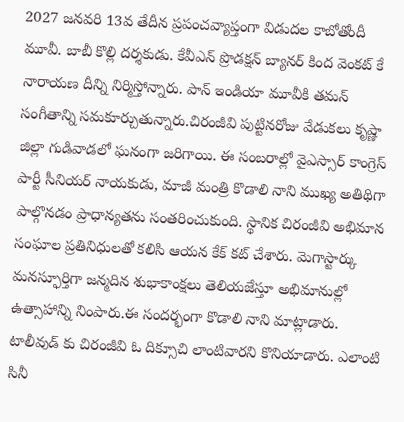2027 జనవరి 13వ తేదీన ప్రపంచవ్యాప్తంగా విడుదల కాబోతోందీ మూవీ. బాబీ కొల్లి దర్శకుడు. కేవీఎన్ ప్రొడక్షన్ బ్యానర్ కింద వెంకట్ కే నారాయణ దీన్ని నిర్మిస్తోన్నారు. పాన్ ఇండియా మూవీకి తమన్ సంగీతాన్ని సమకూర్చుతున్నారు.చిరంజీవి పుట్టినరోజు వేడుకలు కృష్ణా జిల్లా గుడివాడలో ఘనంగా జరిగాయి. ఈ సంబరాల్లో వైఎస్సార్ కాంగ్రెస్ పార్టీ సీనియర్ నాయకుడు, మాజీ మంత్రి కొడాలి నాని ముఖ్య అతిథిగా పాల్గొనడం ప్రాధాన్యతను సంతరించుకుంది. స్థానిక చిరంజీవి అభిమాన సంఘాల ప్రతినిధులతో కలిసి ఆయన కేక్ కట్ చేశారు. మెగాస్టార్కు మనస్ఫూర్తిగా జన్మదిన శుభాకాంక్షలు తెలియజేస్తూ అభిమానుల్లో ఉత్సాహాన్ని నింపారు.ఈ సందర్భంగా కొడాలి నాని మాట్లాడారు. టాలీవుడ్ కు చిరంజీవి ఓ దిక్సూచి లాంటివారని కొనియాడారు. ఎలాంటి సినీ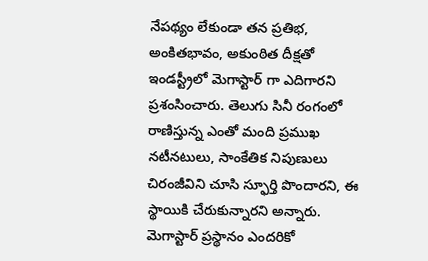నేపథ్యం లేకుండా తన ప్రతిభ, అంకితభావం, అకుంఠిత దీక్షతో ఇండస్ట్రీలో మెగాస్టార్ గా ఎదిగారని ప్రశంసించారు. తెలుగు సినీ రంగంలో రాణిస్తున్న ఎంతో మంది ప్రముఖ నటీనటులు, సాంకేతిక నిపుణులు చిరంజీవిని చూసి స్ఫూర్తి పొందారని, ఈ స్థాయికి చేరుకున్నారని అన్నారు. మెగాస్టార్ ప్రస్థానం ఎందరికో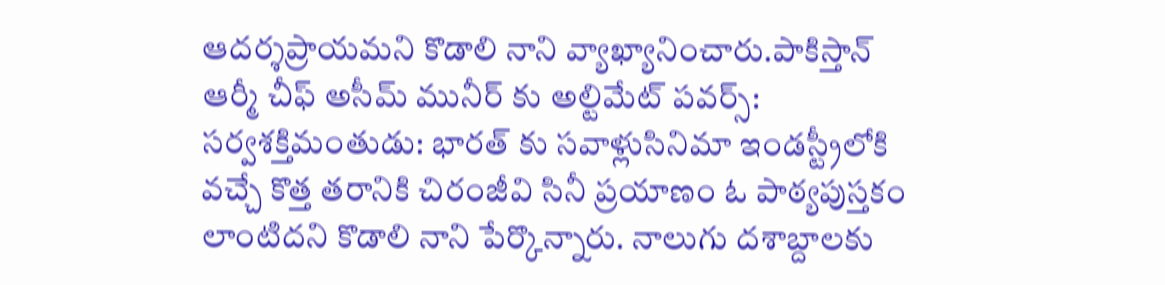ఆదర్శప్రాయమని కొడాలి నాని వ్యాఖ్యానించారు.పాకిస్తాన్ ఆర్మీ చీఫ్ అసీమ్ మునీర్ కు అల్టిమేట్ పవర్స్: సర్వశక్తిమంతుడు: భారత్ కు సవాళ్లుసినిమా ఇండస్ట్రీలోకి వచ్చే కొత్త తరానికి చిరంజీవి సినీ ప్రయాణం ఓ పాఠ్యపుస్తకం లాంటిదని కొడాలి నాని పేర్కొన్నారు. నాలుగు దశాబ్దాలకు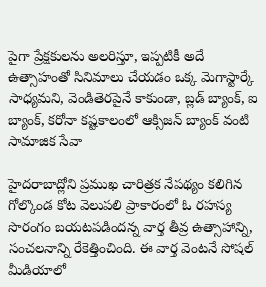పైగా ప్రేక్షకులను అలరిస్తూ, ఇప్పటికీ అదే ఉత్సాహంతో సినిమాలు చేయడం ఒక్క మెగాస్టార్కే సాధ్యమని, వెండితెరపైనే కాకుండా, బ్లడ్ బ్యాంక్, ఐ బ్యాంక్, కరోనా కష్టకాలంలో ఆక్సిజన్ బ్యాంక్ వంటి సామాజిక సేవా

హైదరాబాద్లోని ప్రముఖ చారిత్రక నేపథ్యం కలిగిన గోల్కొండ కోట వెలుపలి ప్రాకారంలో ఓ రహస్య సొరంగం బయటపడిందన్న వార్త తీవ్ర ఉత్సాహాన్ని, సంచలనాన్ని రేకెత్తించింది. ఈ వార్త వెంటనే సోషల్ మీడియాలో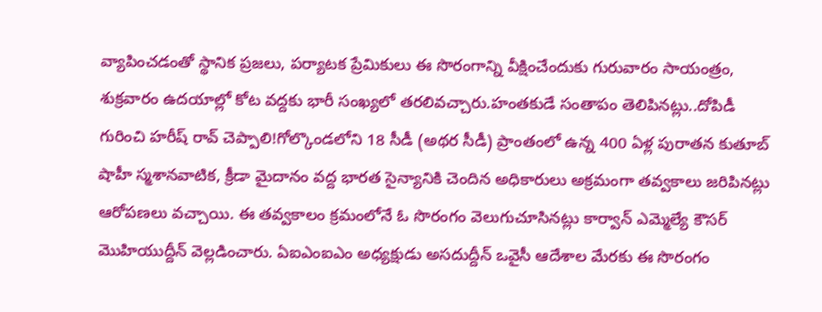వ్యాపించడంతో స్థానిక ప్రజలు, పర్యాటక ప్రేమికులు ఈ సొరంగాన్ని వీక్షించేందుకు గురువారం సాయంత్రం, శుక్రవారం ఉదయాల్లో కోట వద్దకు భారీ సంఖ్యలో తరలివచ్చారు.హంతకుడే సంతాపం తెలిపినట్లు..దోపిడీ గురించి హరీష్ రావ్ చెప్పాలి!గోల్కొండలోని 18 సీడీ (అథర సీడీ) ప్రాంతంలో ఉన్న 400 ఏళ్ల పురాతన కుతూబ్ షాహీ స్మశానవాటిక, క్రీడా మైదానం వద్ద భారత సైన్యానికి చెందిన అధికారులు అక్రమంగా తవ్వకాలు జరిపినట్లు ఆరోపణలు వచ్చాయి. ఈ తవ్వకాలం క్రమంలోనే ఓ సొరంగం వెలుగుచూసినట్లు కార్వాన్ ఎమ్మెల్యే కౌసర్ మొహియుద్దీన్ వెల్లడించారు. ఏఐఎంఐఎం అధ్యక్షుడు అసదుద్దీన్ ఒవైసీ ఆదేశాల మేరకు ఈ సొరంగం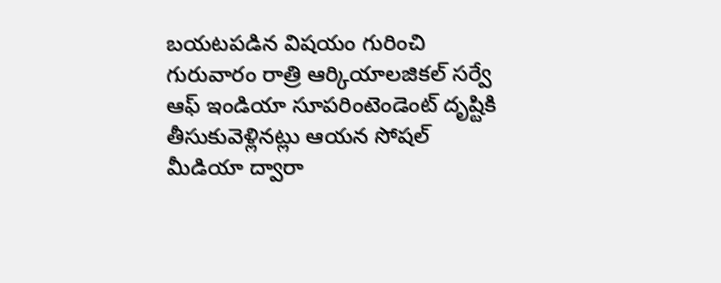బయటపడిన విషయం గురించి గురువారం రాత్రి ఆర్కియాలజికల్ సర్వే ఆఫ్ ఇండియా సూపరింటెండెంట్ దృష్టికి తీసుకువెళ్లినట్లు ఆయన సోషల్ మీడియా ద్వారా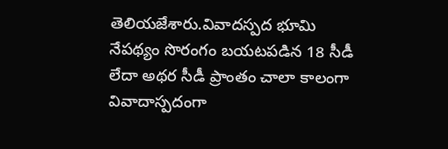తెలియజేశారు.వివాదస్పద భూమి నేపథ్యం సొరంగం బయటపడిన 18 సీడీ లేదా అథర సీడీ ప్రాంతం చాలా కాలంగా వివాదాస్పదంగా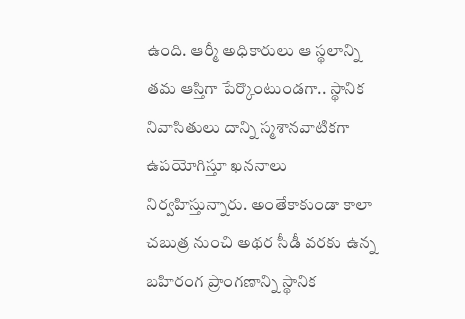ఉంది. ఆర్మీ అధికారులు ఆ స్థలాన్ని తమ ఆస్తిగా పేర్కొంటుండగా.. స్థానిక నివాసితులు దాన్ని స్మశానవాటికగా ఉపయోగిస్తూ ఖననాలు నిర్వహిస్తున్నారు. అంతేకాకుండా కాలా చబుత్ర నుంచి అథర సీడీ వరకు ఉన్న బహిరంగ ప్రాంగణాన్ని స్థానిక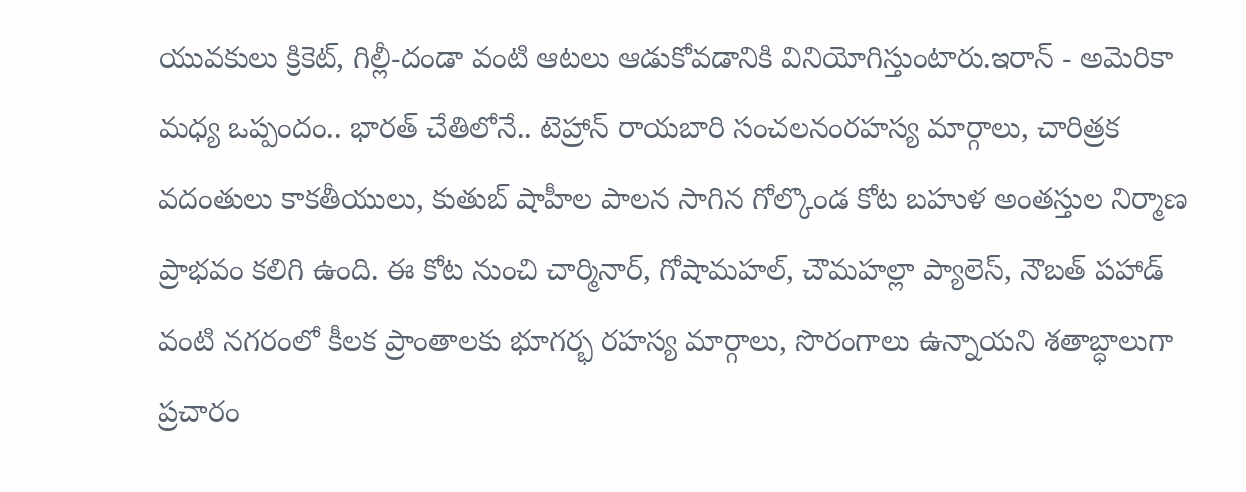యువకులు క్రికెట్, గిల్లీ-దండా వంటి ఆటలు ఆడుకోవడానికి వినియోగిస్తుంటారు.ఇరాన్ - అమెరికా మధ్య ఒప్పందం.. భారత్ చేతిలోనే.. టెహ్రాన్ రాయబారి సంచలనంరహస్య మార్గాలు, చారిత్రక వదంతులు కాకతీయులు, కుతుబ్ షాహీల పాలన సాగిన గోల్కొండ కోట బహుళ అంతస్తుల నిర్మాణ ప్రాభవం కలిగి ఉంది. ఈ కోట నుంచి చార్మినార్, గోషామహల్, చౌమహల్లా ప్యాలెస్, నౌబత్ పహాడ్ వంటి నగరంలో కీలక ప్రాంతాలకు భూగర్భ రహస్య మార్గాలు, సొరంగాలు ఉన్నాయని శతాబ్ధాలుగా ప్రచారం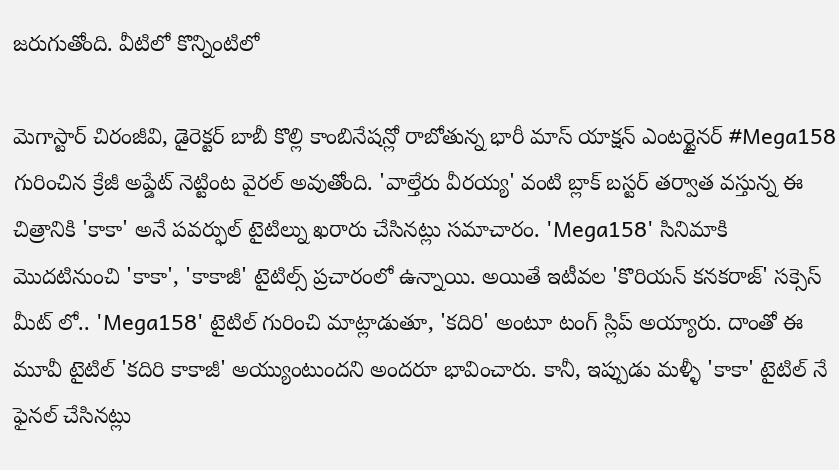జరుగుతోంది. వీటిలో కొన్నింటిలో

మెగాస్టార్ చిరంజీవి, డైరెక్టర్ బాబీ కొల్లి కాంబినేషన్లో రాబోతున్న భారీ మాస్ యాక్షన్ ఎంటర్టైనర్ #Mega158 గురించిన క్రేజీ అప్డేట్ నెట్టింట వైరల్ అవుతోంది. 'వాల్తేరు వీరయ్య' వంటి బ్లాక్ బస్టర్ తర్వాత వస్తున్న ఈ చిత్రానికి 'కాకా' అనే పవర్ఫుల్ టైటిల్ను ఖరారు చేసినట్లు సమాచారం. 'Mega158' సినిమాకి మొదటినుంచి 'కాకా', 'కాకాజీ' టైటిల్స్ ప్రచారంలో ఉన్నాయి. అయితే ఇటీవల 'కొరియన్ కనకరాజ్' సక్సెస్ మీట్ లో.. 'Mega158' టైటిల్ గురించి మాట్లాడుతూ, 'కదిరి' అంటూ టంగ్ స్లిప్ అయ్యారు. దాంతో ఈ మూవీ టైటిల్ 'కదిరి కాకాజీ' అయ్యుంటుందని అందరూ భావించారు. కానీ, ఇప్పుడు మళ్ళీ 'కాకా' టైటిల్ నే ఫైనల్ చేసినట్లు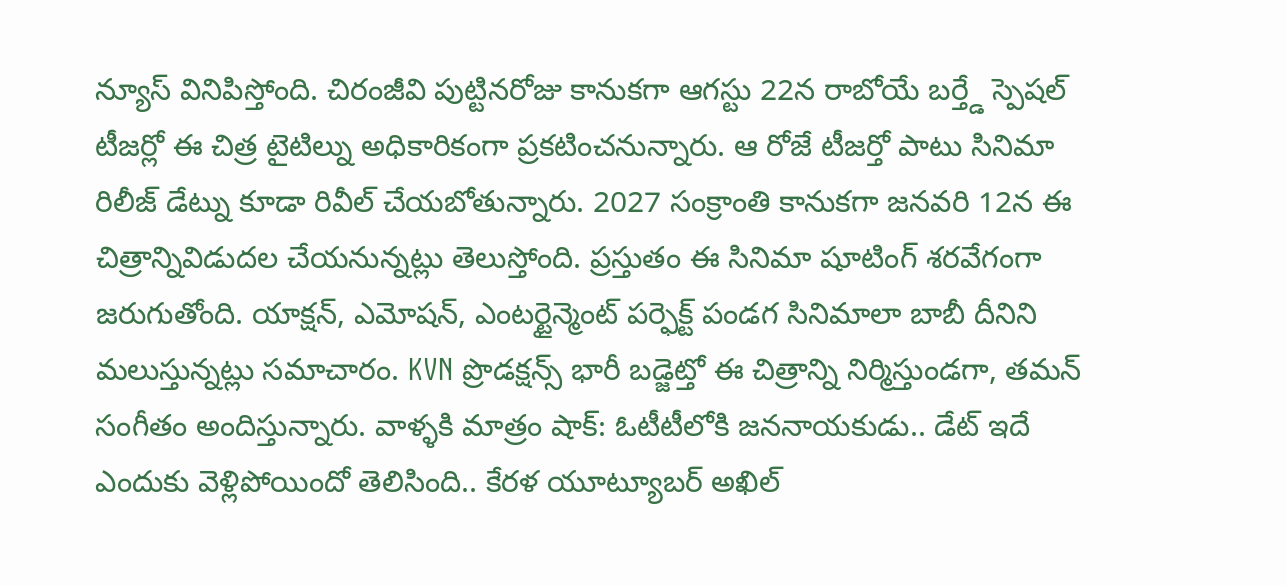న్యూస్ వినిపిస్తోంది. చిరంజీవి పుట్టినరోజు కానుకగా ఆగస్టు 22న రాబోయే బర్త్డే స్పెషల్ టీజర్లో ఈ చిత్ర టైటిల్ను అధికారికంగా ప్రకటించనున్నారు. ఆ రోజే టీజర్తో పాటు సినిమా రిలీజ్ డేట్ను కూడా రివీల్ చేయబోతున్నారు. 2027 సంక్రాంతి కానుకగా జనవరి 12న ఈ చిత్రాన్నివిడుదల చేయనున్నట్లు తెలుస్తోంది. ప్రస్తుతం ఈ సినిమా షూటింగ్ శరవేగంగా జరుగుతోంది. యాక్షన్, ఎమోషన్, ఎంటర్టైన్మెంట్ పర్ఫెక్ట్ పండగ సినిమాలా బాబీ దీనిని మలుస్తున్నట్లు సమాచారం. KVN ప్రొడక్షన్స్ భారీ బడ్జెట్తో ఈ చిత్రాన్ని నిర్మిస్తుండగా, తమన్ సంగీతం అందిస్తున్నారు. వాళ్ళకి మాత్రం షాక్: ఓటీటీలోకి జననాయకుడు.. డేట్ ఇదే ఎందుకు వెళ్లిపోయిందో తెలిసింది.. కేరళ యూట్యూబర్ అఖిల్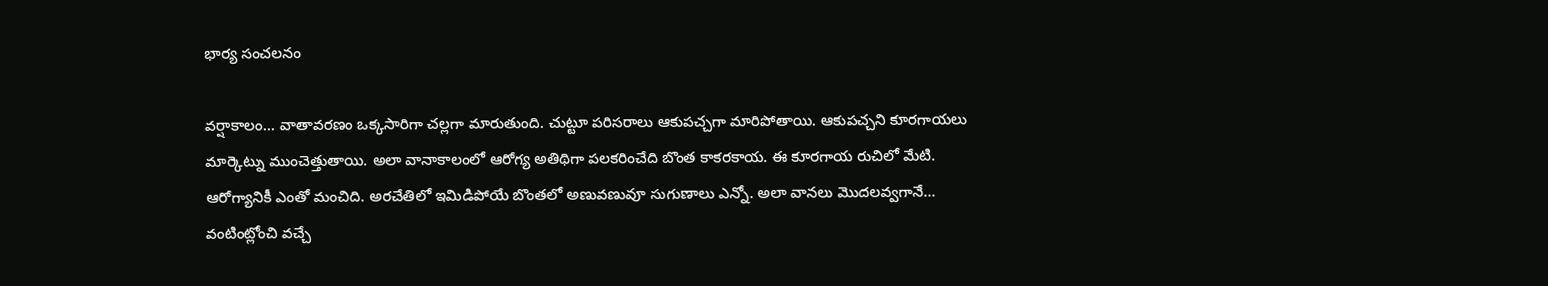భార్య సంచలనం

వర్షాకాలం... వాతావరణం ఒక్కసారిగా చల్లగా మారుతుంది. చుట్టూ పరిసరాలు ఆకుపచ్చగా మారిపోతాయి. ఆకుపచ్చని కూరగాయలు మార్కెట్ను ముంచెత్తుతాయి. అలా వానాకాలంలో ఆరోగ్య అతిథిగా పలకరించేది బొంత కాకరకాయ. ఈ కూరగాయ రుచిలో మేటి. ఆరోగ్యానికీ ఎంతో మంచిది. అరచేతిలో ఇమిడిపోయే బొంతలో అణువణువూ సుగుణాలు ఎన్నో. అలా వానలు మొదలవ్వగానే... వంటింట్లోంచి వచ్చే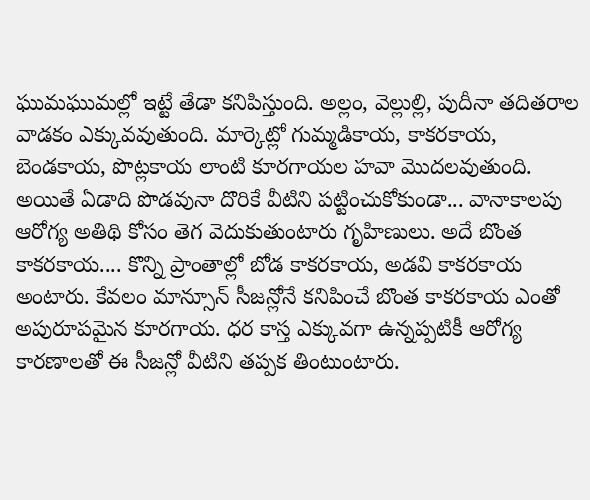ఘుమఘుమల్లో ఇట్టే తేడా కనిపిస్తుంది. అల్లం, వెల్లుల్లి, పుదీనా తదితరాల వాడకం ఎక్కువవుతుంది. మార్కెట్లో గుమ్మడికాయ, కాకరకాయ, బెండకాయ, పొట్లకాయ లాంటి కూరగాయల హవా మొదలవుతుంది. అయితే ఏడాది పొడవునా దొరికే వీటిని పట్టించుకోకుండా... వానాకాలపు ఆరోగ్య అతిథి కోసం తెగ వెదుకుతుంటారు గృహిణులు. అదే బొంత కాకరకాయ.... కొన్ని ప్రాంతాల్లో బోడ కాకరకాయ, అడవి కాకరకాయ అంటారు. కేవలం మాన్సూన్ సీజన్లోనే కనిపించే బొంత కాకరకాయ ఎంతో అపురూపమైన కూరగాయ. ధర కాస్త ఎక్కువగా ఉన్నప్పటికీ ఆరోగ్య కారణాలతో ఈ సీజన్లో వీటిని తప్పక తింటుంటారు.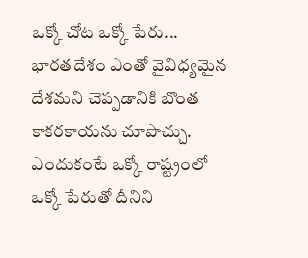ఒక్కో చోట ఒక్కో పేరు... భారతదేశం ఎంతో వైవిధ్యమైన దేశమని చెప్పడానికి బొంత కాకరకాయను చూపొచ్చు. ఎందుకంటే ఒక్కో రాష్ట్రంలో ఒక్కో పేరుతో దీనిని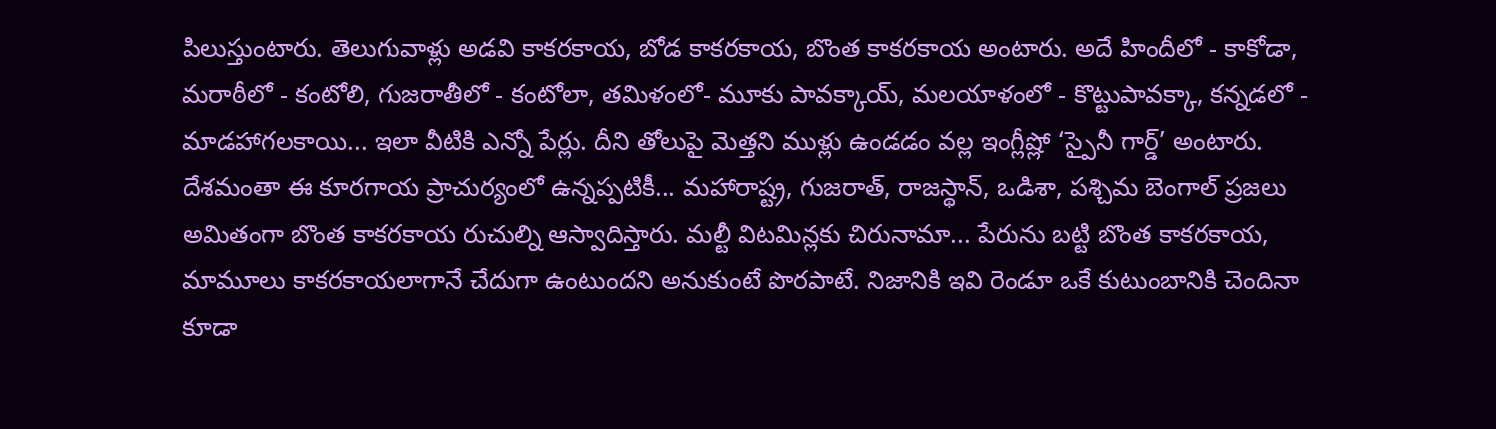పిలుస్తుంటారు. తెలుగువాళ్లు అడవి కాకరకాయ, బోడ కాకరకాయ, బొంత కాకరకాయ అంటారు. అదే హిందీలో - కాకోడా, మరాఠీలో - కంటోలి, గుజరాతీలో - కంటోలా, తమిళంలో- మూకు పావక్కాయ్, మలయాళంలో - కొట్టుపావక్కా, కన్నడలో - మాడహాగలకాయి... ఇలా వీటికి ఎన్నో పేర్లు. దీని తోలుపై మెత్తని ముళ్లు ఉండడం వల్ల ఇంగ్లీష్లో ‘స్పైనీ గార్డ్’ అంటారు. దేశమంతా ఈ కూరగాయ ప్రాచుర్యంలో ఉన్నప్పటికీ... మహారాష్ట్ర, గుజరాత్, రాజస్థాన్, ఒడిశా, పశ్చిమ బెంగాల్ ప్రజలు అమితంగా బొంత కాకరకాయ రుచుల్ని ఆస్వాదిస్తారు. మల్టీ విటమిన్లకు చిరునామా... పేరును బట్టి బొంత కాకరకాయ, మామూలు కాకరకాయలాగానే చేదుగా ఉంటుందని అనుకుంటే పొరపాటే. నిజానికి ఇవి రెండూ ఒకే కుటుంబానికి చెందినా కూడా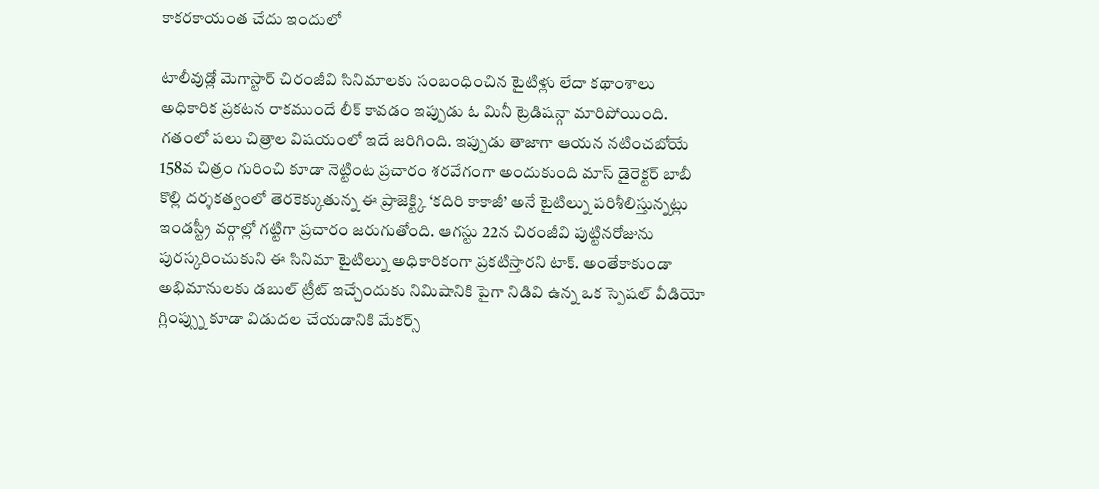కాకరకాయంత చేదు ఇందులో

టాలీవుడ్లో మెగాస్టార్ చిరంజీవి సినిమాలకు సంబంధించిన టైటిళ్లు లేదా కథాంశాలు అధికారిక ప్రకటన రాకముందే లీక్ కావడం ఇప్పుడు ఓ మినీ ట్రెడిషన్గా మారిపోయింది. గతంలో పలు చిత్రాల విషయంలో ఇదే జరిగింది. ఇప్పుడు తాజాగా ఆయన నటించబోయే 158వ చిత్రం గురించి కూడా నెట్టింట ప్రచారం శరవేగంగా అందుకుంది మాస్ డైరెక్టర్ బాబీ కొల్లి దర్శకత్వంలో తెరకెక్కుతున్న ఈ ప్రాజెక్ట్కి ‘కదిరి కాకాజీ’ అనే టైటిల్ను పరిశీలిస్తున్నట్లు ఇండస్ట్రీ వర్గాల్లో గట్టిగా ప్రచారం జరుగుతోంది. ఆగస్టు 22న చిరంజీవి పుట్టినరోజును పురస్కరించుకుని ఈ సినిమా టైటిల్ను అధికారికంగా ప్రకటిస్తారని టాక్. అంతేకాకుండా అభిమానులకు డబుల్ ట్రీట్ ఇచ్చేందుకు నిమిషానికి పైగా నిడివి ఉన్న ఒక స్పెషల్ వీడియో గ్లింప్స్ను కూడా విడుదల చేయడానికి మేకర్స్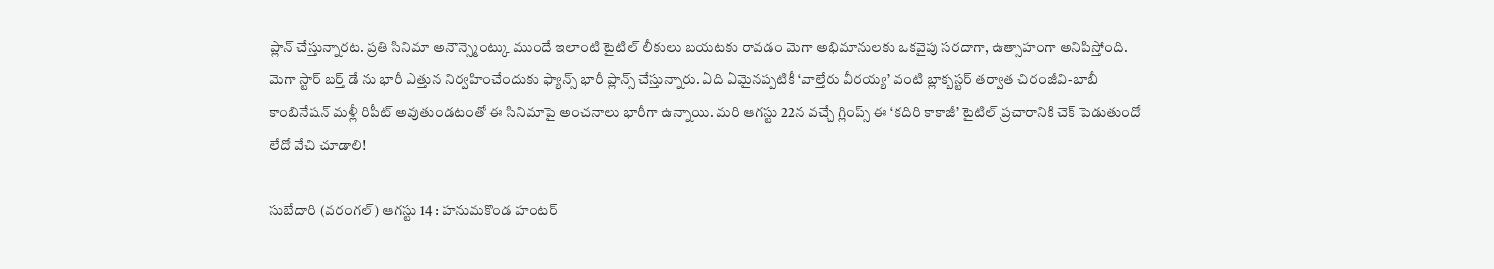ప్లాన్ చేస్తున్నారట. ప్రతి సినిమా అనౌన్స్మెంట్కు ముందే ఇలాంటి టైటిల్ లీకులు బయటకు రావడం మెగా అభిమానులకు ఒకవైపు సరదాగా, ఉత్సాహంగా అనిపిస్తోంది. మెగా స్టార్ బర్త్ డే ను భారీ ఎత్తున నిర్వహించేందుకు ఫ్యాన్స్ భారీ ప్లాన్స్ చేస్తున్నారు. ఏది ఏమైనప్పటికీ ‘వాల్తేరు వీరయ్య’ వంటి బ్లాక్బస్టర్ తర్వాత చిరంజీవి-బాబీ కాంబినేషన్ మళ్లీ రిపీట్ అవుతుండటంతో ఈ సినిమాపై అంచనాలు భారీగా ఉన్నాయి. మరి ఆగస్టు 22న వచ్చే గ్లింప్స్ ఈ ‘కదిరి కాకాజీ’ టైటిల్ ప్రచారానికి చెక్ పెడుతుందో లేదో వేచి చూడాలి!

సుబేదారి (వరంగల్) ఆగస్టు 14 : హనుమకొండ హంటర్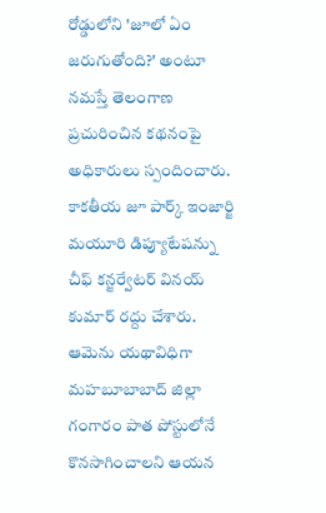రోడ్డులోని 'జూలో ఏం జరుగుతోంది?' అంటూ నమస్తే తెలంగాణ ప్రచురించిన కథనంపై అధికారులు స్పందించారు. కాకతీయ జూ పార్క్ ఇంజార్జి మయూరి డిప్యూటేషన్ను చీఫ్ కన్జర్వేటర్ వినయ్ కుమార్ రద్దు చేశారు. ఆమెను యథావిధిగా మహబూబాబాద్ జిల్లా గంగారం పాత పోస్టులోనే కొనసాగించాలని ఆయన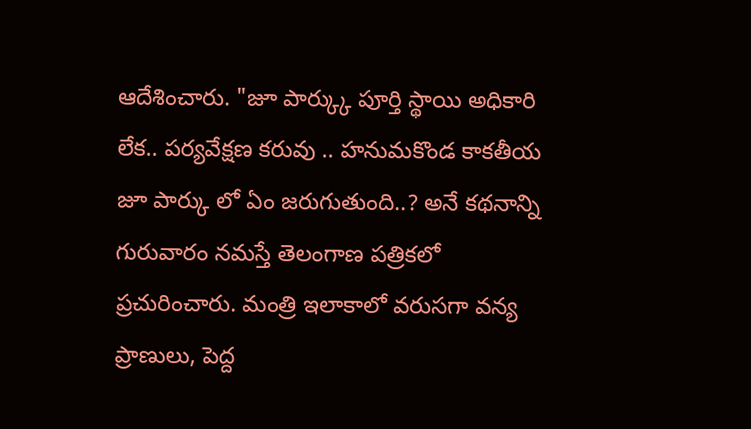ఆదేశించారు. "జూ పార్క్కు పూర్తి స్థాయి అధికారి లేక.. పర్యవేక్షణ కరువు .. హనుమకొండ కాకతీయ జూ పార్కు లో ఏం జరుగుతుంది..? అనే కథనాన్ని గురువారం నమస్తే తెలంగాణ పత్రికలో ప్రచురించారు. మంత్రి ఇలాకాలో వరుసగా వన్య ప్రాణులు, పెద్ద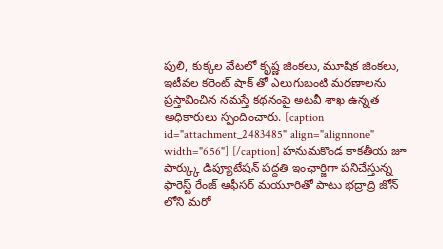పులి, కుక్కల వేటలో కృష్ణ జింకలు, మూషిక జింకలు, ఇటీవల కరెంట్ షాక్ తో ఎలుగుబంటి మరణాలను ప్రస్తావించిన నమస్తే కథనంపై అటవీ శాఖ ఉన్నత అధికారులు స్పందించారు. [caption id="attachment_2483485" align="alignnone" width="656"] [/caption] హనుమకొండ కాకతీయ జూ పార్క్కు డిప్యూటేషన్ పద్దతి ఇంఛార్జిగా పనిచేస్తున్న ఫారెస్ట్ రేంజ్ ఆఫీసర్ మయూరితో పాటు భద్రాద్రి జోన్ లోని మరో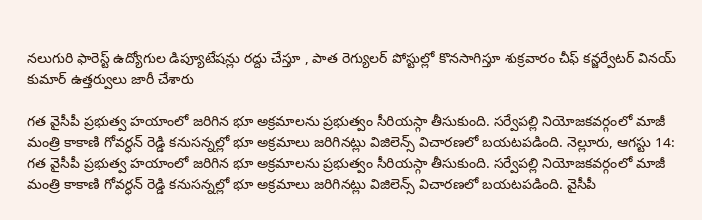నలుగురి ఫారెస్ట్ ఉద్యోగుల డిప్యూటేషన్లు రద్దు చేస్తూ , పాత రెగ్యులర్ పోస్టుల్లో కొనసాగిస్తూ శుక్రవారం చీఫ్ కన్జర్వేటర్ వినయ్ కుమార్ ఉత్తర్వులు జారీ చేశారు

గత వైసీపీ ప్రభుత్వ హయాంలో జరిగిన భూ అక్రమాలను ప్రభుత్వం సీరియస్గా తీసుకుంది. సర్వేపల్లి నియోజకవర్గంలో మాజీ మంత్రి కాకాణి గోవర్ధన్ రెడ్డి కనుసన్నల్లో భూ అక్రమాలు జరిగినట్లు విజిలెన్స్ విచారణలో బయటపడింది. నెల్లూరు, ఆగస్టు 14: గత వైసీపీ ప్రభుత్వ హయాంలో జరిగిన భూ అక్రమాలను ప్రభుత్వం సీరియస్గా తీసుకుంది. సర్వేపల్లి నియోజకవర్గంలో మాజీ మంత్రి కాకాణి గోవర్ధన్ రెడ్డి కనుసన్నల్లో భూ అక్రమాలు జరిగినట్లు విజిలెన్స్ విచారణలో బయటపడింది. వైసీపీ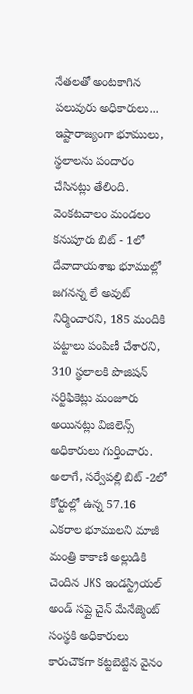నేతలతో అంటకాగిన పలువురు అధికారులు... ఇష్టారాజ్యంగా భూములు, స్థలాలను పందారం చేసినట్లు తేలింది. వెంకటచాలం మండలం కనుపూరు బిట్ - 1లో దేవాదాయశాఖ భూముల్లో జగనన్న లే అవుట్ నిర్మించారని, 185 మందికి పట్టాలు పంపిణీ చేశారని, 310 స్థలాలకి పొజిషన్ సర్టిఫికెట్లు మంజూరు అయినట్లు విజిలెన్స్ అధికారులు గుర్తించారు. అలాగే, సర్వేపల్లి బిట్ -2లో కోర్టుల్లో ఉన్న 57.16 ఎకరాల భూములని మాజీ మంత్రి కాకాణి అల్లుడికి చెందిన JKS ఇండస్ట్రియల్ అండ్ సప్లై చైన్ మేనేజ్మెంట్ సంస్థకి అధికారులు కారుచౌకగా కట్టబెట్టిన వైనం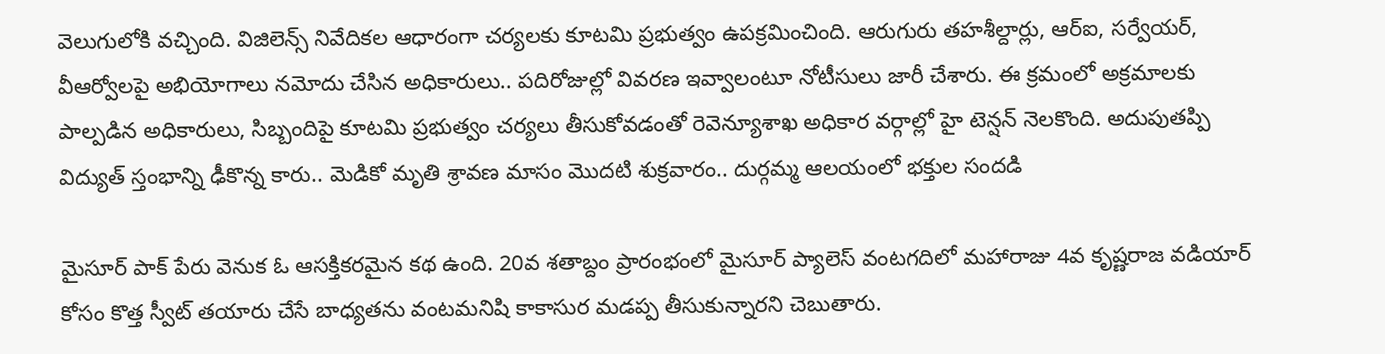వెలుగులోకి వచ్చింది. విజిలెన్స్ నివేదికల ఆధారంగా చర్యలకు కూటమి ప్రభుత్వం ఉపక్రమించింది. ఆరుగురు తహశీల్దార్లు, ఆర్ఐ, సర్వేయర్, వీఆర్వోలపై అభియోగాలు నమోదు చేసిన అధికారులు.. పదిరోజుల్లో వివరణ ఇవ్వాలంటూ నోటీసులు జారీ చేశారు. ఈ క్రమంలో అక్రమాలకు పాల్పడిన అధికారులు, సిబ్బందిపై కూటమి ప్రభుత్వం చర్యలు తీసుకోవడంతో రెవెన్యూశాఖ అధికార వర్గాల్లో హై టెన్షన్ నెలకొంది. అదుపుతప్పి విద్యుత్ స్తంభాన్ని ఢీకొన్న కారు.. మెడికో మృతి శ్రావణ మాసం మొదటి శుక్రవారం.. దుర్గమ్మ ఆలయంలో భక్తుల సందడి

మైసూర్ పాక్ పేరు వెనుక ఓ ఆసక్తికరమైన కథ ఉంది. 20వ శతాబ్దం ప్రారంభంలో మైసూర్ ప్యాలెస్ వంటగదిలో మహారాజు 4వ కృష్ణరాజ వడియార్ కోసం కొత్త స్వీట్ తయారు చేసే బాధ్యతను వంటమనిషి కాకాసుర మడప్ప తీసుకున్నారని చెబుతారు.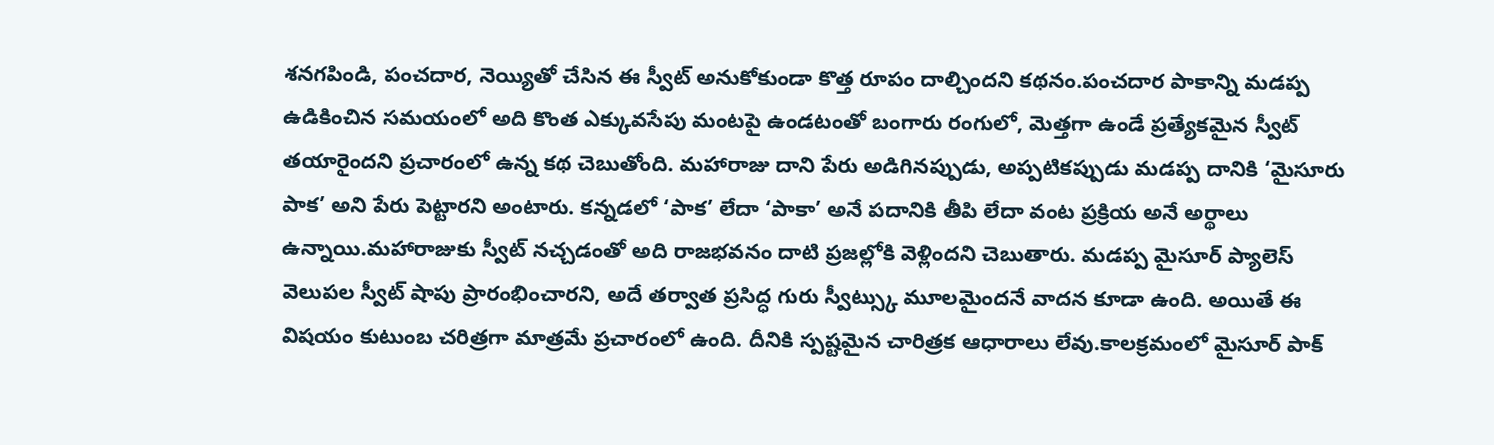శనగపిండి, పంచదార, నెయ్యితో చేసిన ఈ స్వీట్ అనుకోకుండా కొత్త రూపం దాల్చిందని కథనం.పంచదార పాకాన్ని మడప్ప ఉడికించిన సమయంలో అది కొంత ఎక్కువసేపు మంటపై ఉండటంతో బంగారు రంగులో, మెత్తగా ఉండే ప్రత్యేకమైన స్వీట్ తయారైందని ప్రచారంలో ఉన్న కథ చెబుతోంది. మహారాజు దాని పేరు అడిగినప్పుడు, అప్పటికప్పుడు మడప్ప దానికి ‘మైసూరు పాక’ అని పేరు పెట్టారని అంటారు. కన్నడలో ‘పాక’ లేదా ‘పాకా’ అనే పదానికి తీపి లేదా వంట ప్రక్రియ అనే అర్థాలు ఉన్నాయి.మహారాజుకు స్వీట్ నచ్చడంతో అది రాజభవనం దాటి ప్రజల్లోకి వెళ్లిందని చెబుతారు. మడప్ప మైసూర్ ప్యాలెస్ వెలుపల స్వీట్ షాపు ప్రారంభించారని, అదే తర్వాత ప్రసిద్ధ గురు స్వీట్స్కు మూలమైందనే వాదన కూడా ఉంది. అయితే ఈ విషయం కుటుంబ చరిత్రగా మాత్రమే ప్రచారంలో ఉంది. దీనికి స్పష్టమైన చారిత్రక ఆధారాలు లేవు.కాలక్రమంలో మైసూర్ పాక్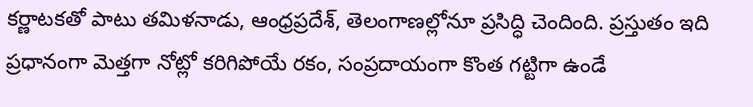కర్ణాటకతో పాటు తమిళనాడు, ఆంధ్రప్రదేశ్, తెలంగాణల్లోనూ ప్రసిద్ధి చెందింది. ప్రస్తుతం ఇది ప్రధానంగా మెత్తగా నోట్లో కరిగిపోయే రకం, సంప్రదాయంగా కొంత గట్టిగా ఉండే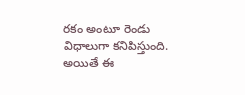రకం అంటూ రెండు విధాలుగా కనిపిస్తుంది. అయితే ఈ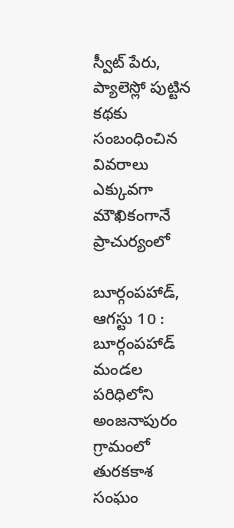స్వీట్ పేరు, ప్యాలెస్లో పుట్టిన కథకు సంబంధించిన వివరాలు ఎక్కువగా మౌఖికంగానే ప్రాచుర్యంలో

బూర్గంపహాడ్, ఆగస్టు 10 : బూర్గంపహాడ్ మండల పరిధిలోని అంజనాపురం గ్రామంలో తురకకాశ సంఘం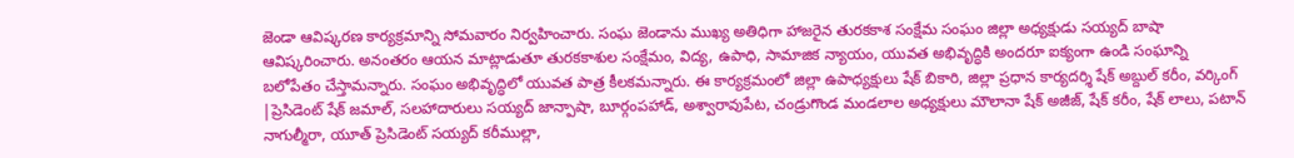జెండా ఆవిష్కరణ కార్యక్రమాన్ని సోమవారం నిర్వహించారు. సంఘ జెండాను ముఖ్య అతిధిగా హాజరైన తురకకాశ సంక్షేమ సంఘం జిల్లా అధ్యక్షుడు సయ్యద్ బాషా ఆవిష్కరించారు. అనంతరం ఆయన మాట్లాడుతూ తురకకాశుల సంక్షేమం, విద్య, ఉపాధి, సామాజిక న్యాయం, యువత అభివృద్ధికి అందరూ ఐక్యంగా ఉండి సంఘాన్ని బలోపేతం చేస్తామన్నారు. సంఘం అభివృద్ధిలో యువత పాత్ర కీలకమన్నారు. ఈ కార్యక్రమంలో జిల్లా ఉపాధ్యక్షులు షేక్ బికారి, జిల్లా ప్రధాన కార్యదర్శి షేక్ అబ్దుల్ కరీం, వర్కింగ్ |ప్రెసిడెంట్ షేక్ జమాల్, సలహాదారులు సయ్యద్ జాన్పాషా, బూర్గంపహాడ్, అశ్వారావుపేట, చండ్రుగొండ మండలాల అధ్యక్షులు మౌలానా షేక్ అజీజ్, షేక్ కరీం, షేక్ లాలు, పటాన్ నాగుల్మీరా, యూత్ ప్రెసిడెంట్ సయ్యద్ కరీముల్లా,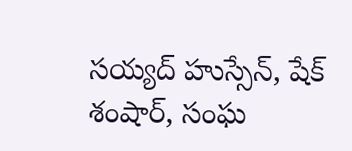సయ్యద్ హుస్సేన్, షేక్ శంషార్, సంఘ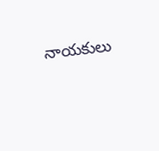నాయకులు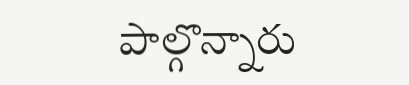పాల్గొన్నారు